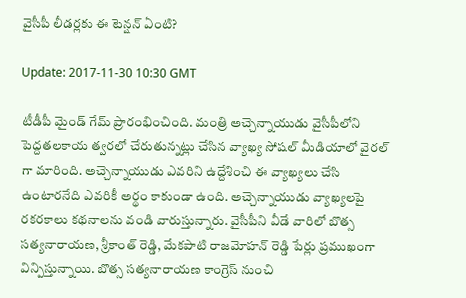వైసీపీ లీడర్లకు ఈ టెన్షన్ ఏంటి?

Update: 2017-11-30 10:30 GMT

టీడీపీ మైండ్ గేమ్ ప్రారంభించింది. మంత్రి అచ్చెన్నాయుడు వైసీపీలోని పెద్దతలకాయ త్వరలో చేరుతున్నట్లు చేసిన వ్యాఖ్య సోషల్ మీడియాలో వైరల్ గా మారింది. అచ్చెన్నాయుడు ఎవరిని ఉద్దేశించి ఈ వ్యాఖ్యలు చేసి ఉంటారనేది ఎవరికీ అర్థం కాకుండా ఉంది. అచ్చెన్నాయుడు వ్యాఖ్యలపై రకరకాలు కథనాలను వండి వారుస్తున్నారు. వైసీపీని వీడే వారిలో బొత్స సత్యనారాయణ, శ్రీకాంత్ రెడ్డి, మేకపాటి రాజమోహన్ రెడ్డి పేర్లు ప్రముఖంగా విన్పిస్తున్నాయి. బొత్స సత్యనారాయణ కాంగ్రెస్ నుంచి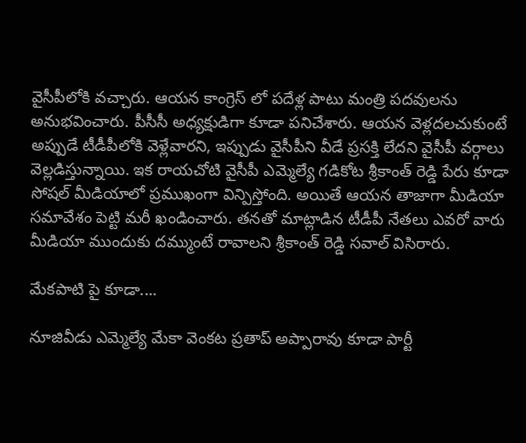వైసీపీలోకి వచ్చారు. ఆయన కాంగ్రెస్ లో పదేళ్ల పాటు మంత్రి పదవులను అనుభవించారు. పీసీసీ అధ్యక్షుడిగా కూడా పనిచేశారు. ఆయన వెళ్లదలచుకుంటే అప్పుడే టీడీపీలోకి వెళ్లేవారని, ఇప్పుడు వైసీపీని వీడే ప్రసక్తి లేదని వైసీపీ వర్గాలు వెల్లడిస్తున్నాయి. ఇక రాయచోటి వైసీపీ ఎమ్మెల్యే గడికోట శ్రీకాంత్ రెడ్డి పేరు కూడా సోషల్ మీడియాలో ప్రముఖంగా విన్పిస్తోంది. అయితే ఆయన తాజాగా మీడియా సమావేశం పెట్టి మరీ ఖండించారు. తనతో మాట్లాడిన టీడీపీ నేతలు ఎవరో వారు మీడియా ముందుకు దమ్ముంటే రావాలని శ్రీకాంత్ రెడ్డి సవాల్ విసిరారు.

మేకపాటి పై కూడా....

నూజివీడు ఎమ్మెల్యే మేకా వెంకట ప్రతాప్ అప్పారావు కూడా పార్టీ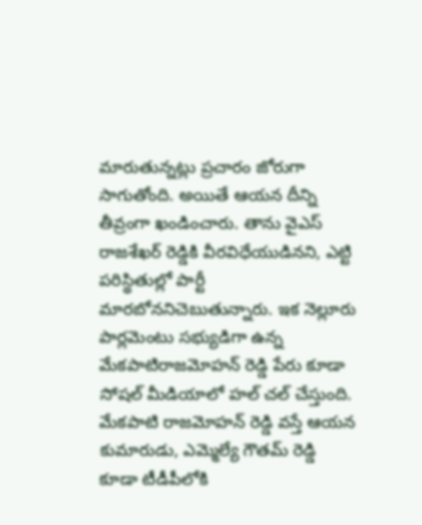మారుతున్నట్లు ప్రచారం జోరుగా సాగుతోంది. అయితే ఆయన దీన్ని తీవ్రంగా ఖండించారు. తాను వైఎస్ రాజశేఖర్ రెడ్డికి వీరవిధేయుడినని, ఎట్టి పరిస్థితుల్లో పార్టీ మారబోననిచెబుతున్నారు. ఇక నెల్లూరు పార్లమెంటు సభ్యుడిగా ఉన్న మేకపాటిరాజమోహన్ రెడ్డి పేరు కూడా సోషల్ మీడియాలో హల్ చల్ చేస్తుంది. మేకపాటి రాజమోహన్ రెడ్డి వస్తే ఆయన కుమారుడు, ఎమ్మెల్యే గౌతమ్ రెడ్డి కూడా టీడీపీలోకి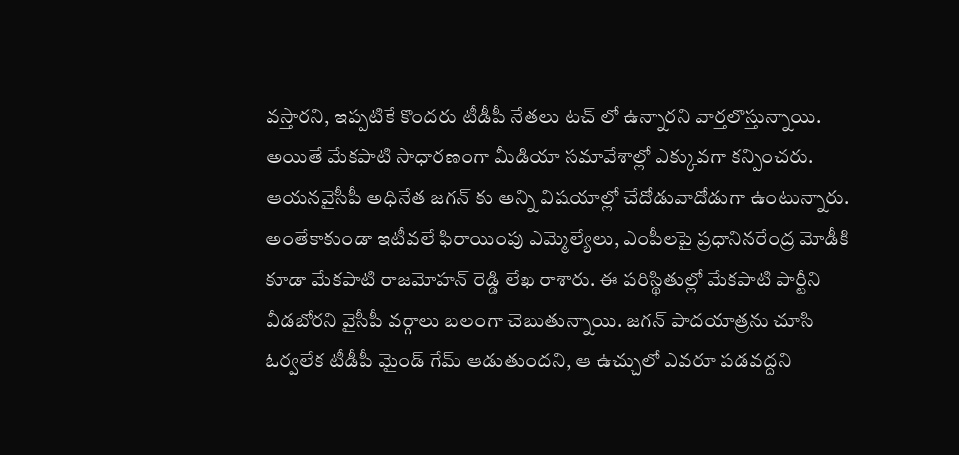వస్తారని, ఇప్పటికే కొందరు టీడీపీ నేతలు టచ్ లో ఉన్నారని వార్తలొస్తున్నాయి. అయితే మేకపాటి సాధారణంగా మీడియా సమావేశాల్లో ఎక్కువగా కన్పించరు. ఆయనవైసీపీ అధినేత జగన్ కు అన్ని విషయాల్లో చేదోడువాదోడుగా ఉంటున్నారు. అంతేకాకుండా ఇటీవలే ఫిరాయింపు ఎమ్మెల్యేలు, ఎంపీలపై ప్రధానినరేంద్ర మోడీకి కూడా మేకపాటి రాజమోహన్ రెడ్డి లేఖ రాశారు. ఈ పరిస్థితుల్లో మేకపాటి పార్టీని వీడబోరని వైసీపీ వర్గాలు బలంగా చెబుతున్నాయి. జగన్ పాదయాత్రను చూసి ఓర్వలేక టీడీపీ మైండ్ గేమ్ ఆడుతుందని, ఆ ఉచ్చులో ఎవరూ పడవద్దని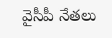వైసీపీ నేతలు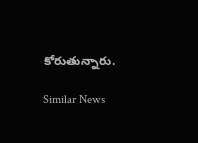కోరుతున్నారు.

Similar News